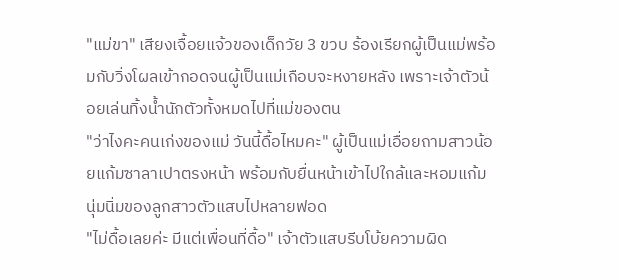"แม่ขา" เสียงเจื้อยแจ้วของเด็กวัย 3 ขวบ ร้องเรียกผู้เป็นแม่พร้อมกับวิ่งโผลเข้ากอดจนผู้เป็นแม่เกือบจะหงายหลัง เพราะเจ้าตัวน้อยเล่นทิ้งน้ำนักตัวทั้งหมดไปที่แม่ของตน
"ว่าไงคะคนเก่งของแม่ วันนี้ดื้อไหมคะ" ผู้เป็นแม่เอื่อยถามสาวน้อยแก้มซาลาเปาตรงหน้า พร้อมกับยื่นหน้าเข้าไปใกล้และหอมแก้มนุ่มนิ่มของลูกสาวตัวแสบไปหลายฟอด
"ไม่ดื้อเลยค่ะ มีแต่เพื่อนที่ดื้อ" เจ้าตัวแสบรีบโบ้ยความผิด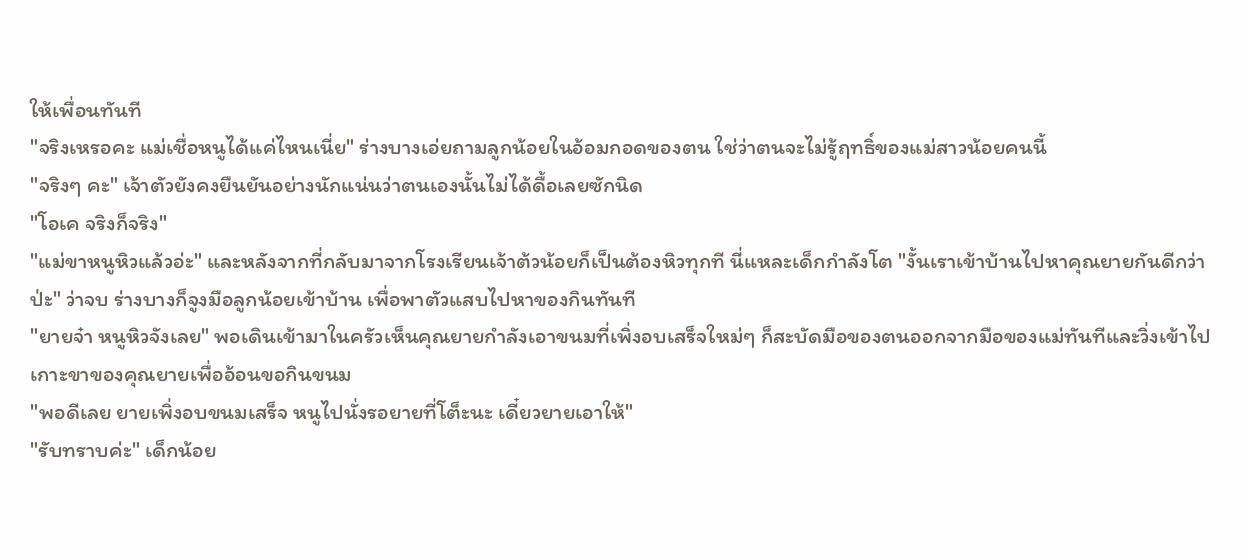ให้เพื่อนทันที
"จริงเหรอคะ แม่เชื่อหนูได้แค่ไหนเนี่ย" ร่างบางเอ่ยถามลูกน้อยในอ้อมกอดของตน ใช่ว่าตนจะไม่รู้ฤทธิ์ของแม่สาวน้อยคนนี้
"จริงๆ คะ" เจ้าตัวยังคงยืนยันอย่างนักแน่นว่าตนเองนั้นไม่ได้ดื้อเลยซักนิด
"โอเค จริงก็จริง"
"แม่ขาหนูหิวแล้วอ่ะ" และหลังจากที่กลับมาจากโรงเรียนเจ้าต้วน้อยก็เป็นต้องหิวทุกที นี่แหละเด็กกำลังโต "งั้นเราเข้าบ้านไปหาคุณยายกันดีกว่า ป่ะ" ว่าจบ ร่างบางก็จูงมือลูกน้อยเข้าบ้าน เพื่อพาตัวแสบไปหาของกินทันที
"ยายจ๋า หนูหิวจังเลย" พอเดินเข้ามาในครัวเห็นคุณยายกำลังเอาขนมที่เพิ่งอบเสร็จใหม่ๆ ก็สะบัดมือของตนออกจากมือของแม่ทันทีและวิ่งเข้าไปเกาะขาของคุณยายเพื่ออ้อนขอกินขนม
"พอดีเลย ยายเพิ่งอบขนมเสร็จ หนูไปนั่งรอยายที่โต็ะนะ เดี๋ยวยายเอาให้"
"รับทราบค่ะ" เด็กน้อย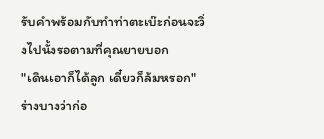รับคำพร้อมกับทำท่าตะเบ๊ะก่อนจะวิ่งไปนั้งรอตามที่คุณยายบอก
"เดินเอาก็ได้ลูก เดี๋ยวก็ล้มหรอก" ร่างบางว่าก่อ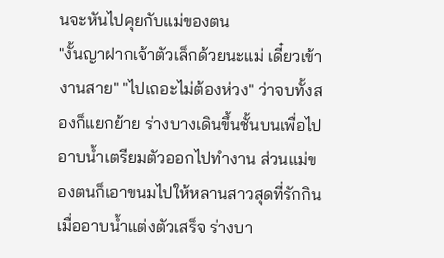นจะหันไปคุยกับแม่ของตน
"งั้นญาฝากเจ้าตัวเล็กด้วยนะแม่ เดี๋ยวเข้างานสาย" "ไปเถอะไม่ต้องห่วง" ว่าจบทั้งสองก็แยกย้าย ร่างบางเดินขึ้นชั้นบนเพื่อไปอาบน้ำเตรียมตัวออกไปทำงาน ส่วนแม่ของตนก็เอาขนมไปให้หลานสาวสุดที่รักกิน เมื่ออาบน้ำแต่งตัวเสร็จ ร่างบา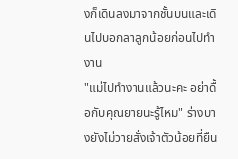งก็เดินลงมาจากชั้นบนและเดินไปบอกลาลูกน้อยก่อนไปทำงาน
"แม่ไปทำงานแล้วนะคะ อย่าดื้อกับคุณยายนะรู้ไหม" ร่างบางยังไม่วายสั่งเจ้าตัวน้อยที่ยืน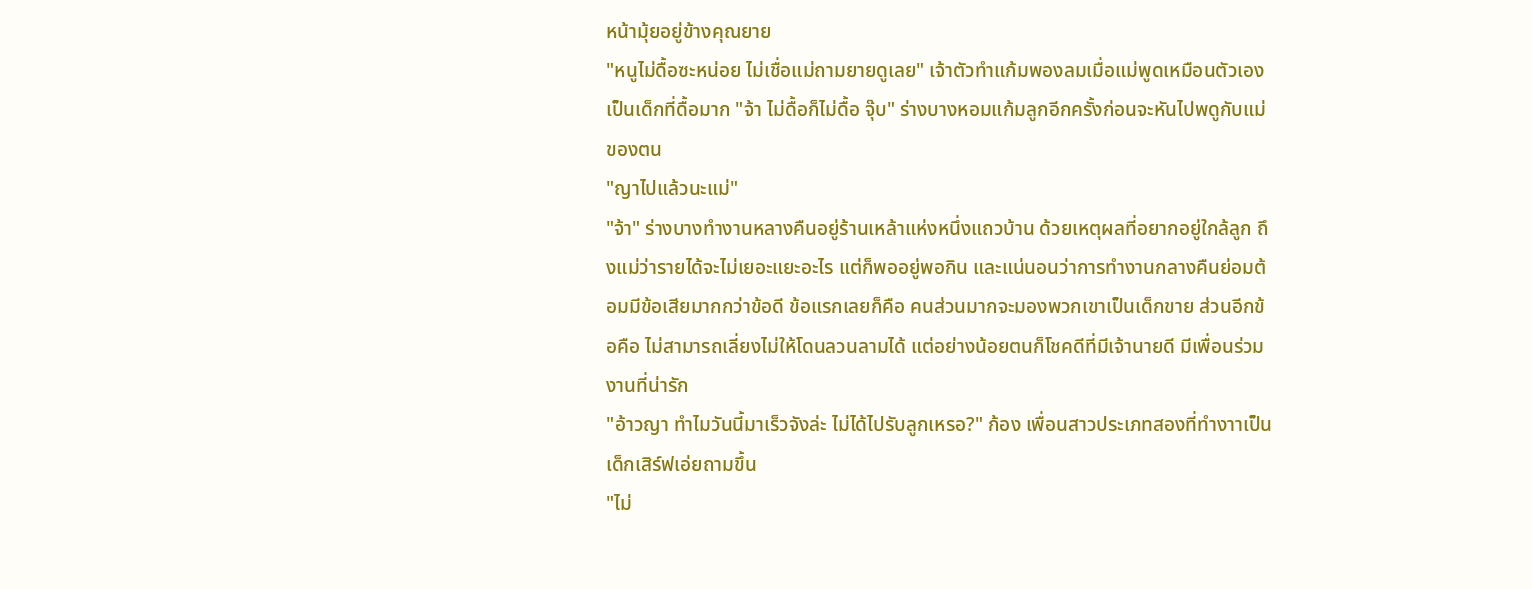หน้ามุ้ยอยู่ข้างคุณยาย
"หนูไม่ดื้อซะหน่อย ไม่เชื่อแม่ถามยายดูเลย" เจ้าตัวทำแก้มพองลมเมื่อแม่พูดเหมือนตัวเองเป็นเด็กที่ดื้อมาก "จ้า ไม่ดื้อก็ไม่ดื้อ จุ๊บ" ร่างบางหอมแก้มลูกอีกครั้งก่อนจะหันไปพดูกับแม่ของตน
"ญาไปแล้วนะแม่"
"จ้า" ร่างบางทำงานหลางคืนอยู่ร้านเหล้าแห่งหนึ่งแถวบ้าน ด้วยเหตุผลที่อยากอยู่ใกล้ลูก ถึงแม่ว่ารายได้จะไม่เยอะแยะอะไร แต่ก็พออยู่พอกิน และแน่นอนว่าการทำงานกลางคืนย่อมต้อมมีข้อเสียมากกว่าข้อดี ข้อแรกเลยก็คือ คนส่วนมากจะมองพวกเขาเป็นเด็กขาย ส่วนอีกข้อคือ ไม่สามารถเลี่ยงไม่ให้โดนลวนลามได้ แต่อย่างน้อยตนก็โชคดีที่มีเจ้านายดี มีเพื่อนร่วมงานที่น่ารัก
"อ้าวญา ทำไมวันนี้มาเร็วจังล่ะ ไม่ได้ไปรับลูกเหรอ?" ก้อง เพื่อนสาวประเภทสองที่ทำงาาเป็นเด็กเสิร์ฟเอ่ยถามขึ้น
"ไม่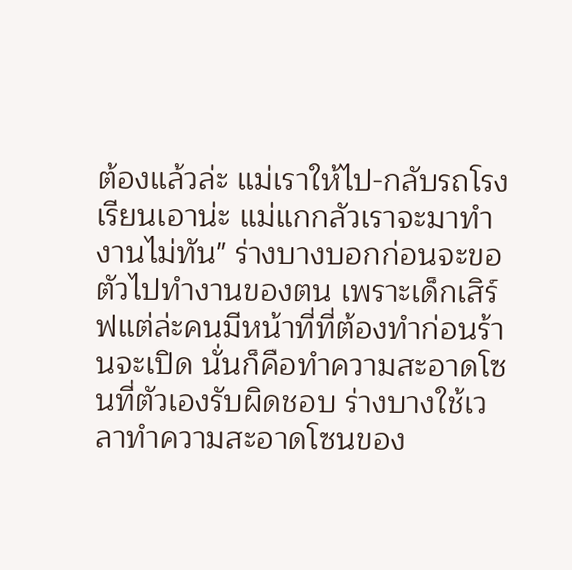ต้องแล้วล่ะ แม่เราให้ไป-กลับรถโรงเรียนเอาน่ะ แม่แกกลัวเราจะมาทำงานไม่ทัน" ร่างบางบอกก่อนจะขอตัวไปทำงานของตน เพราะเด็กเสิร์ฟแต่ล่ะคนมีหน้าที่ที่ต้องทำก่อนร้านจะเปิด นั่นก็คือทำความสะอาดโซนที่ตัวเองรับผิดชอบ ร่างบางใช้เวลาทำความสะอาดโซนของ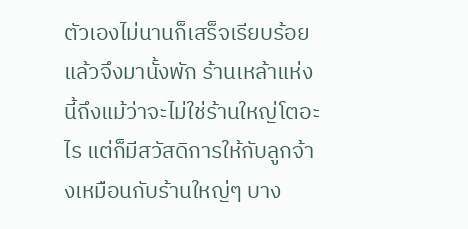ตัวเองไม่นานก็เสร็จเรียบร้อยแล้วจึงมานั้งพัก ร้านเหล้าแห่งนี้ถึงแม้ว่าจะไม่ใช่ร้านใหญ่โตอะไร แต่ก็มีสวัสดิการให้กับลูกจ้างเหมือนกับร้านใหญ่ๆ บาง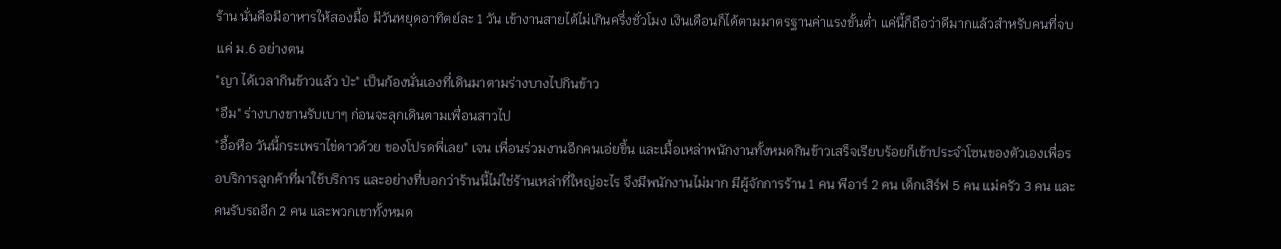ร้าน นั่นคือมีอาหารให้สองมื้อ มีวันหยุดอาทิตย์ละ 1 วัน เข้างานสายได้ไม่เกินครึ่งชั่วโมง เงินเดือนก็ได้ตามมาตรฐานค่าแรงขั้นต่ำ แค่นี้ก็ถือว่าดีมากแล้วสำหรับคนที่จบแค่ ม.6 อย่างตน
"ญา ได้เวลากินข้าวแล้ว ป่ะ" เป็นก้องนั่นเองที่เดินมาตามร่างบางไปกินข้าว
"อืม" ร่างบางขานรับเบาๆ ก่อนจะลุกเดินตามเพื่อนสาวไป
"อื้อหือ วันนี้กระเพราไข่ดาวด้วย ของโปรดพี่เลย" เจน เพื่อนร่วมงานอีกคนเอ่ยขึ้น และเมื้อเหล่าพนักงานทั้งหมดกินข้าวเสร็จเรียบร้อยก็เข้าประจำโซนของตัวเองเพื่อรอบริการลูกค้าที่มาใช้บริการ และอย่างที่บอกว่าร้านนี้ไม่ใช่ร้านเหล่าที่ใหญ่อะไร จึงมีพนักงานไม่มาก มีผู้จักการร้าน 1 คน พีอาร์ 2 คน เด็กเสิร์ฟ 5 คน แม่ครัว 3 คน และคนรับรถอีก 2 คน และพวกเขาทั้งหมด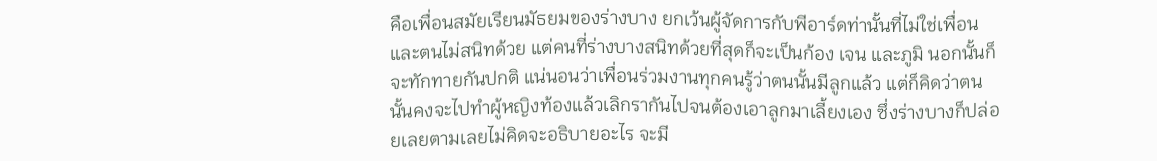คือเพื่อนสมัยเรียนมัธยมของร่างบาง ยกเว้นผู้จัดการกับพีอาร์ดท่านั้นที่ไม่ใช่เพื่อนและตนไม่สนิทด้วย แต่คนที่ร่างบางสนิทด้วยที่สุดก็จะเป็นก้อง เจน และภูมิ นอกนั้นก็จะทักทายกันปกติ แน่นอนว่าเพื่อนร่วมงานทุกคนรู้ว่าตนนั้นมีลูกแล้ว แต่ก็คิดว่าตนนั้นคงจะไปทำผู้หญิงท้องแล้วเลิกรากันไปจนต้องเอาลูกมาเลี้ยงเอง ซึ่งร่างบางก็ปล่อยเลยตามเลยไม่คิดจะอธิบายอะไร จะมี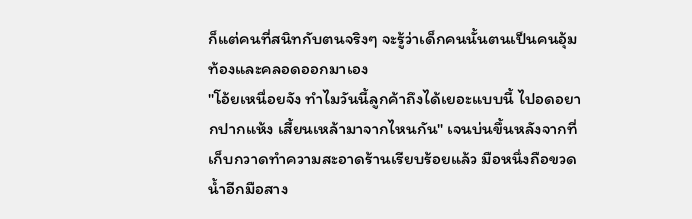ก็แต่คนที่สนิทกับตนจริงๆ จะรู้ว่าเด็กคนนั้นตนเป็นคนอุ้มท้องและคลอดออกมาเอง
"โอ้ยเหนื่อยจัง ทำไมวันนี้ลูกค้าถึงได้เยอะแบบนี้ ไปอดอยากปากแห้ง เสี้ยนเหล้ามาจากไหนกัน" เจนบ่นขึ้นหลังจากที่เก็บกวาดทำความสะอาดร้านเรียบร้อยแล้ว มือหนึ่งถือขวดน้ำอีกมือสาง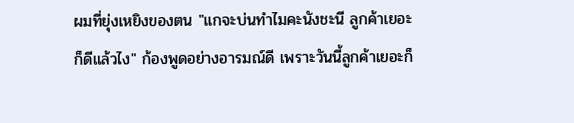ผมที่ยุ่งเหยิงของตน "แกจะบ่นทำไมคะนังชะนี ลูกค้าเยอะก็ดีแล้วไง" ก้องพูดอย่างอารมณ์ดี เพราะวันนี้ลูกค้าเยอะก็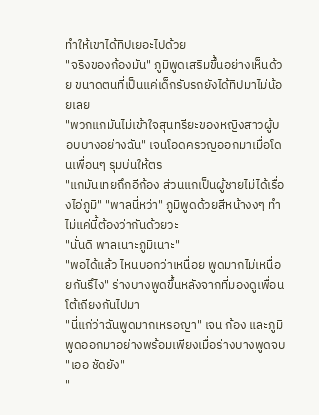ทำให้เขาได้ทิปเยอะไปด้วย
"จริงของก้องมัน" ภูมิพูดเสริมขึ้นอย่างเห็นด้วย ขนาดตนที่เป็นแค่เด็กรับรถยังได้ทิปมาไม่น้อยเลย
"พวกแกมันไม่เข้าใจสุนทรียะของหญิงสาวผู้บอบบางอย่างฉัน" เจนโอดครวญออกมาเมื่อโดนเพื่อนๆ รุมบ่นให้ตร
"แกมันเทยถึกอีก้อง ส่วนแกเป็นผู้ชายไม่ได้เรื่องไอ่ภูมิ" "พาลนี่หว่า" ภูมิพูดด้วยสีหน้างงๆ ทำไม่แค่นี้ต้องว่ากันด้วยวะ
"นั่นดิ พาลเนาะภูมิเนาะ"
"พอได้แล้ว ไหนบอกว่าเหนื่อย พูดมากไม่เหนื่อยกันรึไง" ร่างบางพูดขึ้นหลังจากที่มองดูเพื่อนโต้เถียงกันไปมา
"นี่แก่ว่าฉันพูดมากเหรอญา" เจน ก้อง และภูมิพูดออกมาอย่างพร้อมเพียงเมื่อร่างบางพูดจบ
"เออ ชัดยัง"
"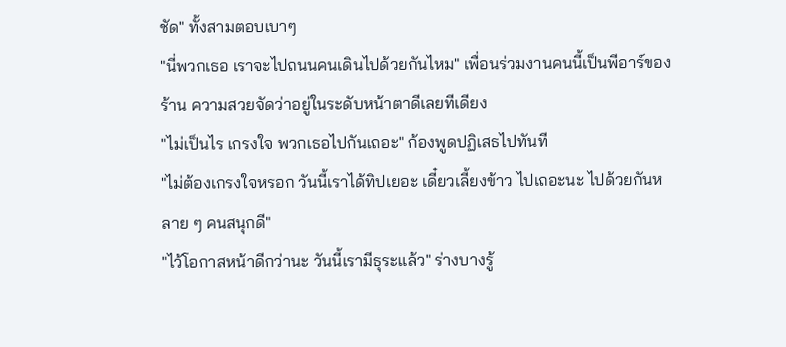ชัด" ทั้งสามตอบเบาๆ
"นี่พวกเธอ เราจะไปถนนคนเดินไปด้วยกันไหม" เพื่อนร่วมงานคนนี้เป็นพีอาร์ของร้าน ความสวยจัดว่าอยู่ในระดับหน้าตาดีเลยทีเดียง
"ไม่เป็นไร เกรงใจ พวกเธอไปกันเถอะ" ก้องพูดปฏิเสธไปทันที
"ไม่ต้องเกรงใจหรอก วันนี้เราได้ทิปเยอะ เดี๋ยวเลี้ยงข้าว ไปเถอะนะ ไปด้วยกันหลาย ๆ คนสนุกดี"
"ไว้โอกาสหน้าดีกว่านะ วันนี้เรามีธุระแล้ว" ร่างบางรู้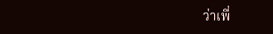ว่าเพื่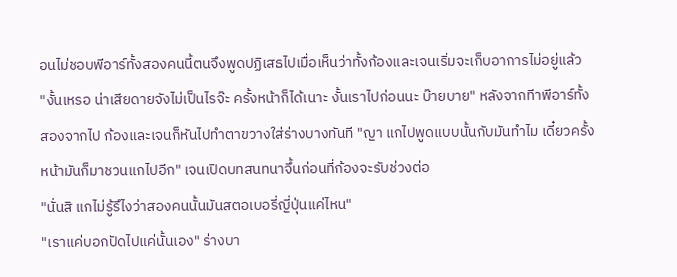อนไม่ชอบพีอาร์ทั้งสองคนนี้ตนจึงพูดปฏิเสธไปเมื่อเห็นว่าทั้งก้องและเจนเริ่มจะเก็บอาการไม่อยู่แล้ว
"งั้นเหรอ น่าเสียดายจังไม่เป็นไรจ๊ะ ครั้งหน้าก็ได้เนาะ งั้นเราไปก่อนนะ บ๊ายบาย" หลังจากทีาพีอาร์ทั้งสองจากไป ก้องและเจนก็หันไปทำตาขวางใส่ร่างบางทันที "ญา แกไปพูดแบบนั้นกับมันทำไม เดี๋ยวครั้งหน้ามันก็มาชวนแกไปอีก" เจนเปิดบทสนทนาจึ้นก่อนที่ก้องจะรับช่วงต่อ
"นั่นสิ แกไม่รู้รึไงว่าสองคนนั้นมันสตอเบอรี่ญี่ปุ่นแค่ไหน"
"เราแค่บอกปัดไปแค่นั้นเอง" ร่างบา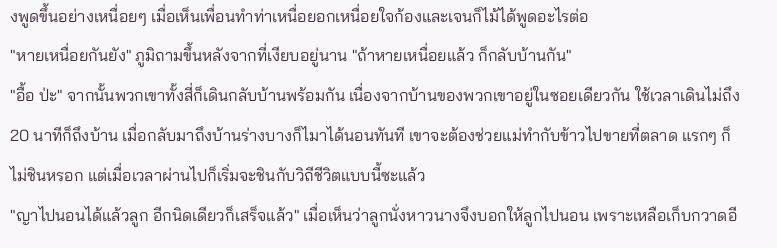งพูดขึ้นอย่างเหนื่อยๆ เมื่อเห็นเพื่อนทำท่าเหนื่อยอกเหนื่อยใจก้องและเจนก็ไม้ได้พูดอะไรต่อ
"หายเหนื่อยกันยัง" ภูมิถามขึ้นหลังจากที่เงียบอยู่นาน "ถ้าหายเหนื่อยแล้ว ก็กลับบ้านกัน"
"อื้อ ป่ะ" จากนั้นพวกเขาทั้งสี่ก็เดินกลับบ้านพร้อมกัน เนื่องจากบ้านของพวกเขาอยู่ในซอยเดียวกัน ใช้เวลาเดินไม่ถึง 20 นาทีก็ถึงบ้าน เมื่อกลับมาถึงบ้านร่างบางก็ไมาได้นอนทันที เขาจะต้องช่วยแม่ทำกับข้าวไปขายที่ตลาด แรกๆ ก็ไม่ชินหรอก แต่เมื่อเวลาผ่านไปก็เริ่มจะชินกับวิถีชีวิตแบบนี้ซะแล้ว
"ญาไปนอนได้แล้วลูก อีกนิดเดียวก็เสร็จแล้ว" เมื่อเห็นว่าลูกนั่งหาวนางจึงบอกให้ลูกไปนอน เพราะเหลือเก็บกวาดอี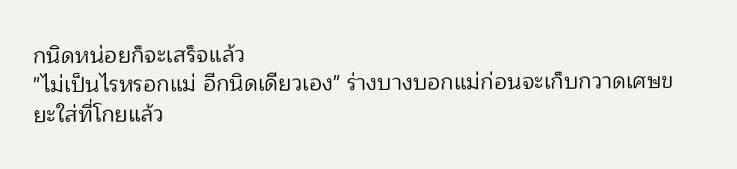กนิดหน่อยก็จะเสร็จแล้ว
"ไม่เป็นไรหรอกแม่ อีกนิดเดียวเอง" ร่างบางบอกแม่ก่อนจะเก็บกวาดเศษขยะใส่ที่โกยแล้ว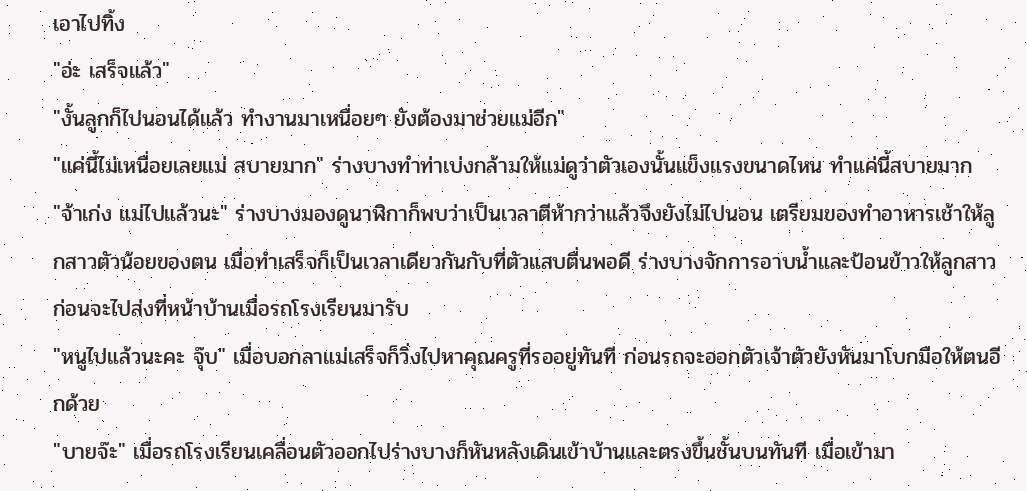เอาไปทิ้ง
"อ่ะ เสร็จแล้ว"
"งั้นลูกก็ไปนอนได้แล้ว ทำงานมาเหนื่อยๆ ยังต้องมาช่วยแม่อีก"
"แค่นี้ไม่เหนื่อยเลยแม่ สบายมาก" ร่างบางทำท่าเบ่งกล้ามให้แม่ดูว่าตัวเองนั้นแข็งแรงขนาดไหน ทำแค่นี้สบายมาก
"จ้าเก่ง แม่ไปแล้วนะ" ร่างบางมองดูนาฬิกาก็พบว่าเป็นเวลาตีห้ากว่าแล้วจึงยังไม่ไปนอน เตรียมของทำอาหารเช้าให้ลูกสาวตัวน้อยของตน เมื่อทำเสร็จก็เป็นเวลาเดียวกันกับที่ตัวแสบตื่นพอดี ร่างบางจักการอาบน้ำและป้อนข้าวให้ลูกสาวก่อนจะไปส่งที่หน้าบ้านเมื่อรถโรงเรียนมารับ
"หนูไปแล้วนะคะ จุ๊บ" เมื่อบอกลาแม่เสร็จก็วิ่งไปหาคุณครูที่รออยู่ทันที ก่อนรถจะออกตัวเจ้าตัวยังหันมาโบกมือให้ตนอีกด้วย
"บายจ๊ะ" เมื่อรถโรงเรียนเคลื่อนตัวออกไปร่างบางก็หันหลังเดินเข้าบ้านและตรงขึ้นชั้นบนทันที เมื่อเข้ามา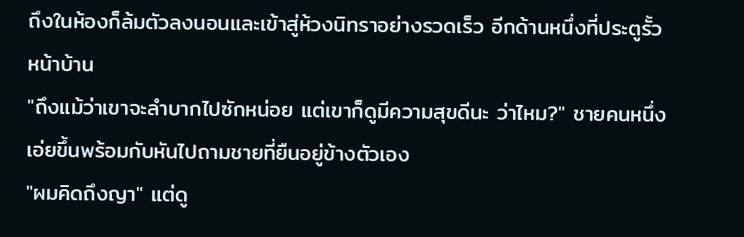ถึงในห้องก็ล้มตัวลงนอนและเข้าสู่ห้วงนิทราอย่างรวดเร็ว อีกด้านหนึ่งที่ประตูรั้วหน้าบ้าน
"ถึงแม้ว่าเขาจะลำบากไปซักหน่อย แต่เขาก็ดูมีความสุขดีนะ ว่าไหม?" ชายคนหนึ่งเอ่ยขึ้นพร้อมกับหันไปถามชายที่ยืนอยู่ข้างตัวเอง
"ผมคิดถึงญา" แต่ดู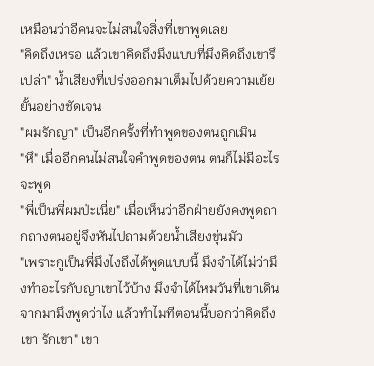เหมือนว่าอีคนจะไม่สนใจสิ่งที่เขาพูดเลย
"คิดถึงเหรอ แล้วเขาคิดถึงมึงแบบที่มึงคิดถึงเขารึเปล่า" น้ำเสียงที่เปร่งออกมาเต็มไปด้วยความเย้ยยั้นอย่างชัดเจน
"ผมรักญา" เป็นอีกครั้งที่ทำพูดของตนถูกเมิน
"หึ" เมื่ออีกคนไม่สนใจคำพูดของตน ตนก็ไม่มีอะไรจะพูด
"พี่เป็นพี่ผมป่ะเนี่ย" เมื่อเห็นว่าอีกฝ่ายยังคงพูดถากถางตนอยู่จึงหันไปถามด้วยน้ำเสียงขุ่นมัว
"เพราะกูเป็นพี่มึงไงถึงได้พูดแบบนี้ มึงจำได้ไม่ว่ามึงทำอะไรกับญาเขาไว้บ้าง มึงจำได้ไหมวันที่เขาเดินจากมามึงพูดว่าไง แล้วทำไมทีตอนนี้บอกว่าคิดถึงเขา รักเขา" เขา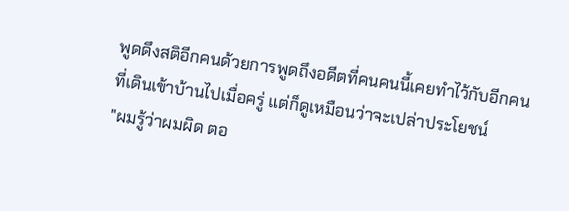พูดดึงสติอีกคนด้วยการพูดถึงอดีตที่คนคนนี้เคยทำไว้กับอีกคนที่เดินเข้าบ้านไปเมื่อครู่ แต่ก็ดูเหมือนว่าจะเปล่าประโยชน์
"ผมรู้ว่าผมผิด ตอ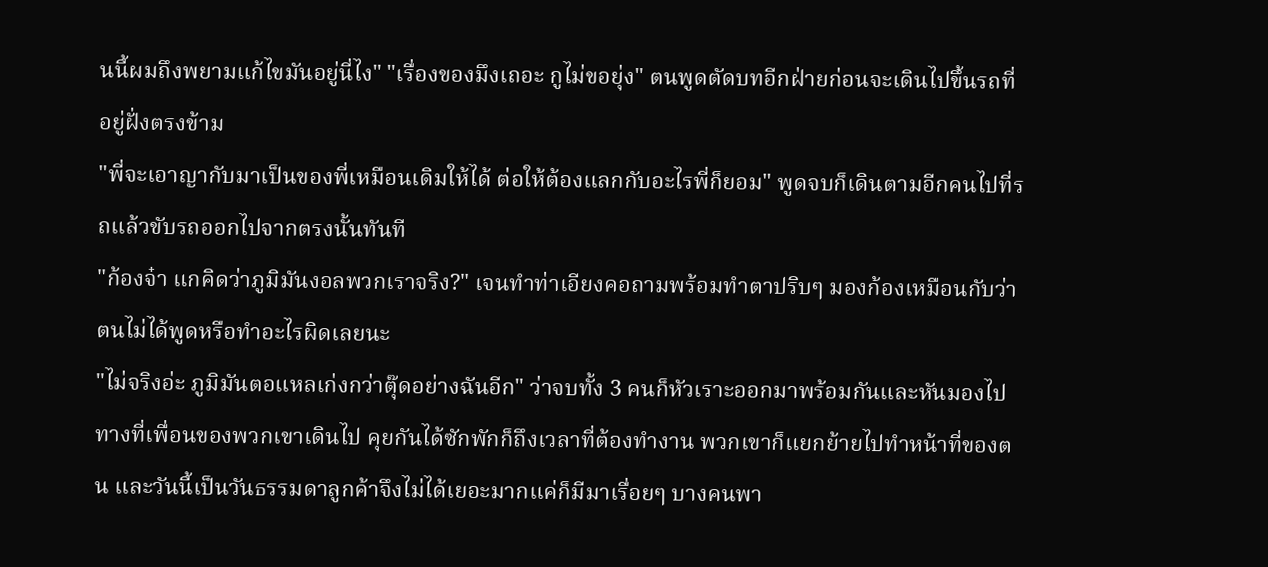นนี้ผมถึงพยามแก้ไขมันอยู่นี่ไง" "เรื่องของมึงเถอะ กูไม่ขอยุ่ง" ตนพูดตัดบทอีกฝ่ายก่อนจะเดินไปขึ้นรถที่อยู่ฝั่งตรงข้าม
"พี่จะเอาญากับมาเป็นของพี่เหมือนเดิมให้ได้ ต่อให้ต้องแลกกับอะไรพี่ก็ยอม" พูดจบก็เดินตามอีกคนไปที่รถแล้วขับรถออกไปจากตรงนั้นทันที
"ก้องจ๋า แกคิดว่าภูมิมันงอลพวกเราจริง?" เจนทำท่าเอียงคอถามพร้อมทำตาปริบๆ มองก้องเหมือนกับว่าตนไม่ได้พูดหรือทำอะไรผิดเลยนะ
"ไม่จริงอ่ะ ภูมิมันตอแหลเก่งกว่าตุ๊ดอย่างฉันอีก" ว่าจบทั้ง 3 คนก็หัวเราะออกมาพร้อมกันและหันมองไปทางที่เพื่อนของพวกเขาเดินไป คุยกันได้ซักพักก็ถึงเวลาที่ต้องทำงาน พวกเขาก็แยกย้ายไปทำหน้าที่ของตน และวันนี้เป็นวันธรรมดาลูกค้าจึงไม่ได้เยอะมากแค่ก็มีมาเรื่อยๆ บางคนพา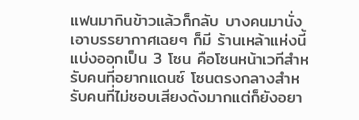แฟนมากินข้าวแล้วก็กลับ บางคนมานั่งเอาบรรยากาศเฉยๆ ก็มี ร้านเหล้าแห่งนี้แบ่งออกเป็น 3 โซน คือโซนหน้าเวทีสำหรับคนที่อยากแดนซ์ โซนตรงกลางสำหรับคนที่ไม่ชอบเสียงดังมากแต่ก็ยังอยา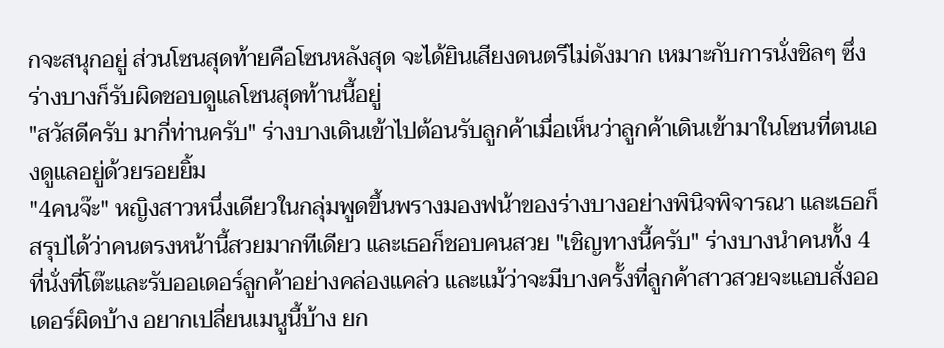กจะสนุกอยู่ ส่วนโซนสุดท้ายคือโซนหลังสุด จะได้ยินเสียงดนตรีไม่ดังมาก เหมาะกับการนั่งชิลๆ ซึ่งร่างบางก็รับผิดชอบดูแลโซนสุดท้านนี้อยู่
"สวัสดีครับ มากี่ท่านครับ" ร่างบางเดินเข้าไปต้อนรับลูกค้าเมื่อเห็นว่าลูกค้าเดินเข้ามาในโซนที่ตนเองดูแลอยู่ด้วยรอยยิ้ม
"4คนจ๊ะ" หญิงสาวหนึ่งเดียวในกลุ่มพูดขึ้นพรางมองฟน้าของร่างบางอย่างพินิจพิจารณา และเธอก็สรุปได้ว่าคนตรงหน้านี้สวยมากทีเดียว และเธอก็ชอบคนสวย "เชิญทางนี้ครับ" ร่างบางนำคนทั้ง 4 ที่นั่งที่โต๊ะและรับออเดอร์ลูกค้าอย่างคล่องแคล่ว และแม้ว่าจะมีบางครั้งที่ลูกค้าสาวสวยจะแอบสั่งออเดอร์ผิดบ้าง อยากเปลี่ยนเมนูนี้บ้าง ยก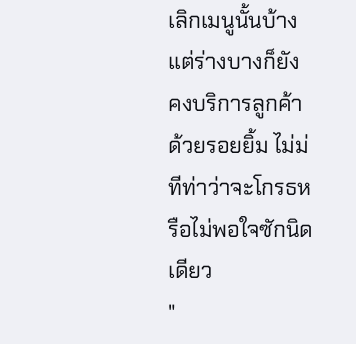เลิกเมนูนั้นบ้าง แต่ร่างบางก็ยังคงบริการลูกค้าด้วยรอยยิ้ม ไม่ม่ทีท่าว่าจะโกรธหรือไม่พอใจซักนิดเดียว
"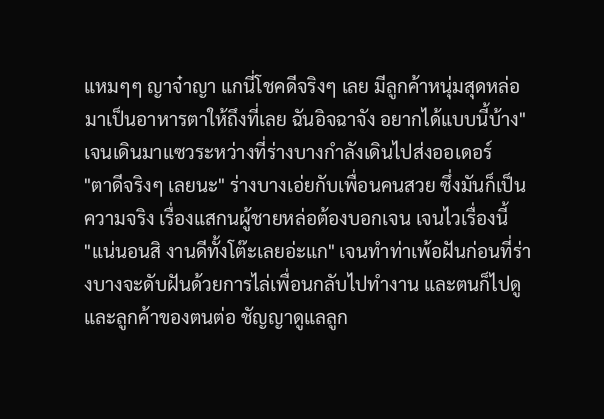แหมๆๆ ญาจ๋าญา แกนี่โชคดีจริงๆ เลย มีลูกค้าหนุ่มสุดหล่อมาเป็นอาหารตาให้ถึงที่เลย ฉันอิจฉาจัง อยากได้แบบนี้บ้าง" เจนเดินมาแซวระหว่างที่ร่างบางกำลังเดินไปส่งออเดอร์
"ตาดีจริงๆ เลยนะ" ร่างบางเอ่ยกับเพื่อนคนสวย ซึ่งมันก็เป็นความจริง เรื่องแสกนผู้ชายหล่อต้องบอกเจน เจนไวเรื่องนี้
"แน่นอนสิ งานดีทั้งโต๊ะเลยอ่ะแก" เจนทำท่าเพ้อฝันก่อนที่ร่างบางจะดับฝันด้วยการไล่เพื่อนกลับไปทำงาน และตนก็ไปดูและลูกค้าของตนต่อ ชัญญาดูแลลูก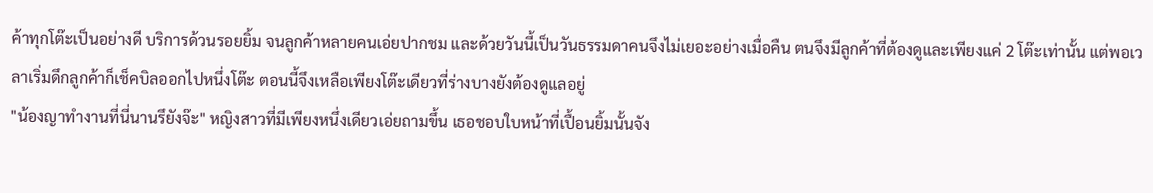ค้าทุกโต๊ะเป็นอย่างดี บริการด้วนรอยยิ้ม จนลูกค้าหลายคนเอ่ยปากชม และด้วยวันนี้เป็นวันธรรมดาคนจึงไม่เยอะอย่างเมื่อคืน ตนจึงมีลูกค้าที่ต้องดูและเพียงแค่ 2 โต๊ะเท่านั้น แต่พอเวลาเริ่มดึกลูกค้าก็เช็คบิลออกไปหนึ่งโต๊ะ ตอนนี้จึงเหลือเพียงโต๊ะเดียวที่ร่างบางยังต้องดูแลอยู่
"น้องญาทำงานที่นี่นานรึยังจ๊ะ" หญิงสาวที่มีเพียงหนึ่งเดียวเอ่ยถามขึ้น เธอชอบใบหน้าที่เปื้อนยิ้มนั้นจัง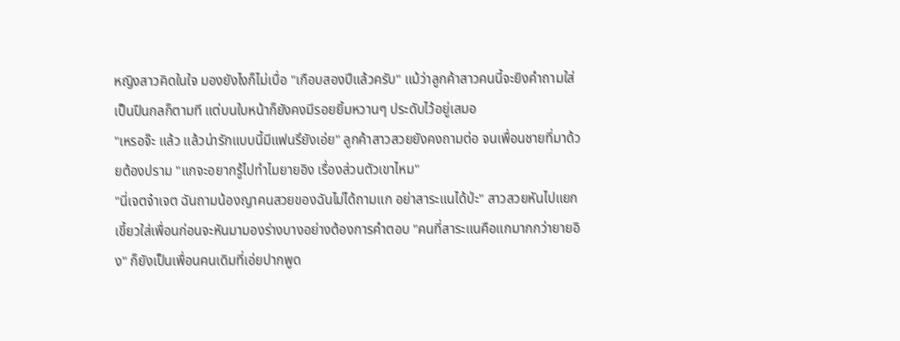หญิงสาวคิดในใจ มองยังไงก็ไม่เบื่อ "เกือบสองปีแล้วครับ" แม้ว่าลูกค้าสาวคนนี้จะยิงคำถามใส่เป็นปืนกลก็ตามที แต่บนใบหน้าก็ยังคงมีรอยยิ้มหวานๆ ประดับไว้อยู่เสมอ
"เหรอจ๊ะ แล้ว แล้วน่ารักแบบนี้มีแฟนรึยังเอ่ย" ลูกค้าสาวสวยยังคงถามต่อ จนเพื่อนชายที่มาด้วยต้องปราม "แกจะอยากรู้ไปทำไมยายอิง เรื่องส่วนตัวเขาไหม"
"นี่เจตจ๋าเจต ฉันถามน้องญาคนสวยของฉันไม่ได้ถามแก อย่าสาระแนได้ป่ะ" สาวสวยหันไปแยกเขี้ยวใส่เพื่อนก่อนจะหันมามองร่างบางอย่างต้องการคำตอบ "คนที่สาระแนคือแกมากกว่ายายอิง" ก็ยังเป็นเพื่อนคนเดิมที่เอ่ยปากพูด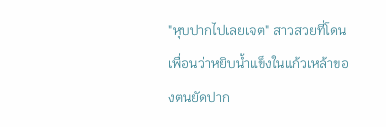"หุบปากไปเลยเจต" สาวสวยที่โดนเพื่อนว่าหยิบน้ำแข็งในแก้วเหล้าของตนยัดปาก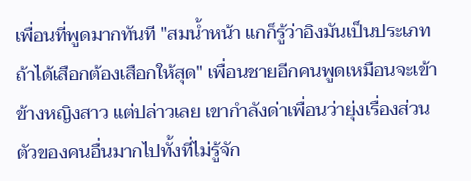เพื่อนที่พูดมากทันที "สมน้ำหน้า แกก็รู้ว่าอิงมันเป็นประเภทถ้าได้เสือกต้องเสือกให้สุด" เพื่อนชายอีกคนพูดเหมือนจะเข้าข้างหญิงสาว แต่ปล่าวเลย เขากำลังด่าเพื่อนว่ายุ่งเรื่องส่วนตัวของคนอื่นมากไปทั้งที่ไม่รู้จัก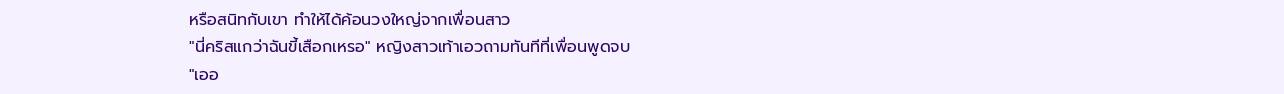หรือสนิทกับเขา ทำให้ได้ค้อนวงใหญ่จากเพื่อนสาว
"นี่คริสแกว่าฉันขี้เสือกเหรอ" หญิงสาวเท้าเอวถามทันทีที่เพื่อนพูดจบ
"เออ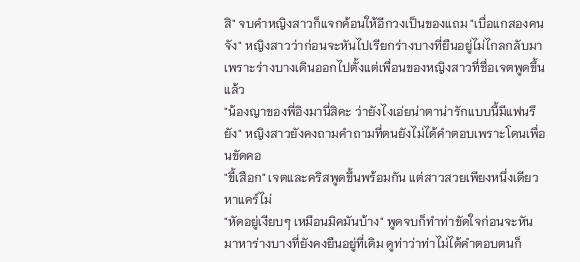สิ" จบคำหญิงสาวก็แจกค้อนให้อีกวงเป็นของแถม "เบื่อแกสองคนจัง" หญิงสาวว่าก่อนจะหันไปเรียกร่างบางที่ยืนอยู่ไม่ไกลกลับมา เพราะร่างบางเดินออกไปตั้งแต่เพื่อนของหญิงสาวที่ชื่อเจตพูดขึ้นแล้ว
"น้องญาของพี่อิงมานี่สิคะ ว่ายังไงเอ่ยน่าตาน่ารักแบบนี้มีแฟนรึยัง" หญิงสาวยังคงถามคำถามที่ตนยังไม่ได้คำตอบเพราะโดนเพื่อนขัดคอ
"ขี้เสือก" เจตและคริสพูดขึ้นพร้อมกัน แต่สาวสวยเพียงหนึ่งเดียวหาแคร์ไม่
"หัดอยู่เงียบๆ เหมือนมิคมันบ้าง" พูดจบก็ทำท่าขัดใจก่อนจะหันมาหาร่างบางที่ยังคงยืนอยู่ที่เดิม ดูท่าว่าท่าไม่ได้คำตอบตนก็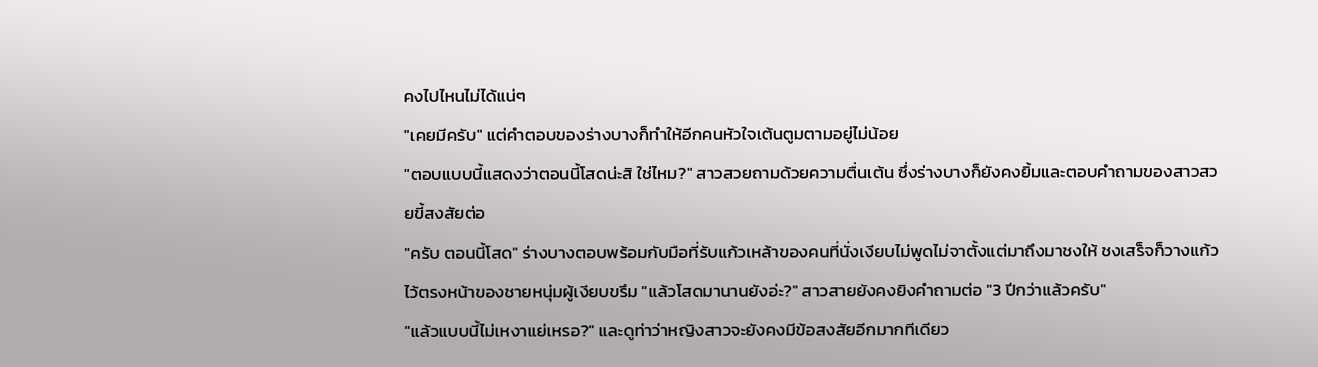คงไปไหนไม่ได้แน่ๆ
"เคยมีครับ" แต่คำตอบของร่างบางก็ทำให้อีกคนหัวใจเต้นตูมตามอยู่ไม่น้อย
"ตอบแบบนี้แสดงว่าตอนนี้โสดน่ะสิ ใช่ไหม?" สาวสวยถามด้วยความตื่นเต้น ซึ่งร่างบางก็ยังคงยิ้มและตอบคำถามของสาวสวยขี้สงสัยต่อ
"ครับ ตอนนี้โสด" ร่างบางตอบพร้อมกับมือที่รับแก้วเหล้าของคนที่นั่งเงียบไม่พูดไม่จาตั้งแต่มาถึงมาชงให้ ชงเสร็จก็วางแก้วไว้ตรงหน้าของชายหนุ่มผู้เงียบขรึม "แล้วโสดมานานยังอ่ะ?" สาวสายยังคงยิงคำถามต่อ "3 ปีกว่าแล้วครับ"
"แล้วแบบนี้ไม่เหงาแย่เหรอ?" และดูท่าว่าหญิงสาวจะยังคงมีข้อสงสัยอีกมากทีเดียว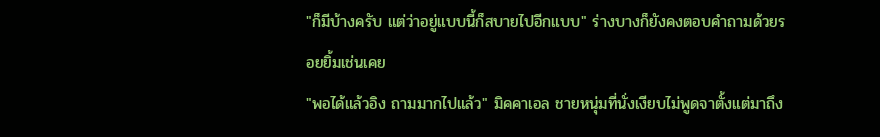"ก็มีบ้างครับ แต่ว่าอยู่แบบนี้ก็สบายไปอีกแบบ" ร่างบางก็ยังคงตอบคำถามด้วยรอยยิ้มเช่นเคย
"พอได้แล้วอิง ถามมากไปแล้ว" มิคคาเอล ชายหนุ่มที่นั่งเงียบไม่พูดจาตั้งแต่มาถึง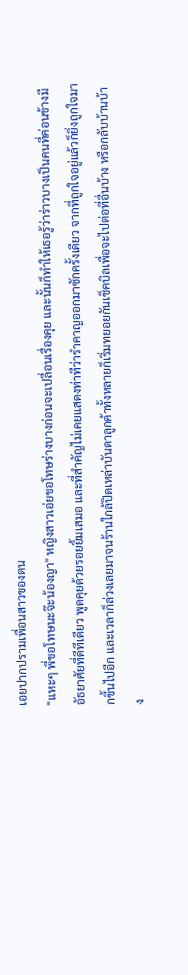เอยปากปรามเพื่อนสาวของตน
"แหะๆ พี่ขอโทษนะจ๊ะน้องญา" หญิงสาวเอ่ยขอโทษร่างบางก่อนจะเปลื่อนเรื่องคุย และนั้นก็ทำให้เธอรู้ว่าร่าวบางเป็นคนที่ค่อนข้างมีอัธยาศัยที่ดีทีเดียว พูดคุยด้วยรอยยิ้มเสมอ และที่สำคัญไม่เคยแสดงท่าทีว่ารำคาญออกมาซักครั้งเดียว จากที่ถูกใจอยู่แล้วก็ยิ่งถูกใจมากขึ้นไปอีก และเวลาก็ล่วงเลยมาจนร้านใกล้ปิดเหล่าบันดาลูกค้าทั้งหลายก็เริ่มทยอยกันเช็คบิลเพื่อจะไปต่อที่อื่นบ้าง หรือกลับบ้านบ้าง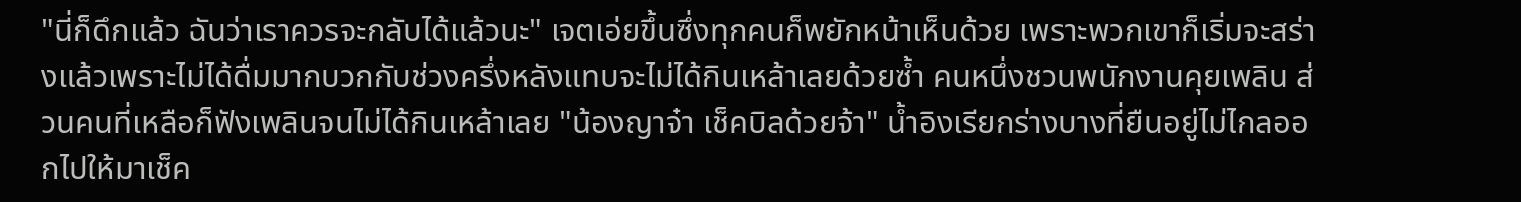"นี่ก็ดึกแล้ว ฉันว่าเราควรจะกลับได้แล้วนะ" เจตเอ่ยขึ้นซึ่งทุกคนก็พยักหน้าเห็นด้วย เพราะพวกเขาก็เริ่มจะสร่างแล้วเพราะไม่ได้ดื่มมากบวกกับช่วงครึ่งหลังแทบจะไม่ได้กินเหล้าเลยด้วยซ้ำ คนหนึ่งชวนพนักงานคุยเพลิน ส่วนคนที่เหลือก็ฟังเพลินจนไม่ได้กินเหล้าเลย "น้องญาจ๋า เช็คบิลด้วยจ้า" น้ำอิงเรียกร่างบางที่ยืนอยู่ไม่ไกลออกไปให้มาเช็ค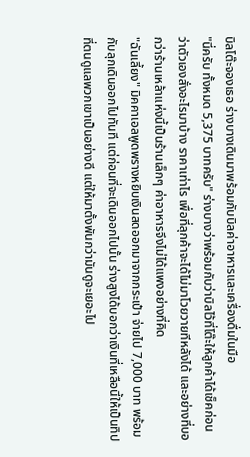บิลโต๊ะจองเธอ ร่างบางเดินมาพร้อมกับบิลค่าอาหารและเครื่องดื่มในมือ
"นี่ครับ ทั้งหมด 5,375 บาทครับ" ร่างบางว่าพร้อมกับว่าบิลไว้ที่โต๊ะให้ลูกค้าได้เช็คก่อนว่าตัวเองสั่งอะไรมาบ้าง ราคาเท่าไร เพื่อที่ลุกค้าจะได้ไม่มาโวยวายทีหลังได้ และอย่างที่บอกว่าร้านเหล้าแห่งนี้เป็นร้านเล็กๆ ค่าอาหารจึงไม่ได้แพงอย่างที่คิด
"ฉันเลี้ยง" มิคคาเอลพูดพรางหยิบเงินสดออกมาจากกระเป๋า จ่ายไป 7,000 บาท พร้อมกับลุกเดินออกไปทันที แต่ก่อนที่จะเดินออกไปนั้น ร่างสูงได้บอกว่าเงินที่เหลือนี้ให้เป็นทิปที่ตนดูแลพวกเขาเป็นอย่างดี แต่ให้มาตั้งพันกว่ามันดูจะเยอะไป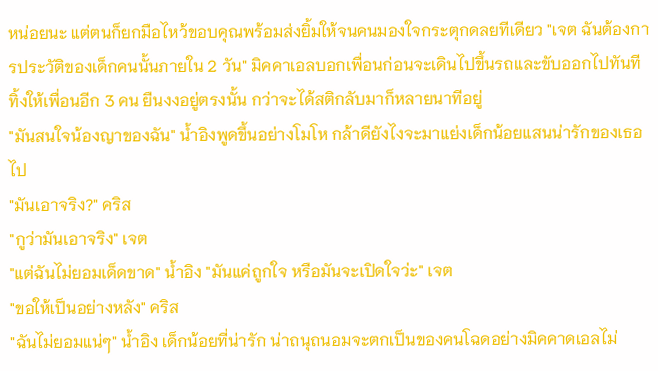หน่อยนะ แต่ตนก็ยกมือไหว้ขอบคุณพร้อมส่งยิ้มให้จนคนมองใจกระตุกดลยทีเดียว "เจต ฉันต้องการประวัติของเด็กคนนั้นภายใน 2 วัน" มิคคาเอลบอกเพื่อนก่อนจะเดินไปขึ้นรถและขับออกไปทันที ทิ้งให้เพื่อนอีก 3 คน ยืนงงอยู่ตรงนั้น กว่าจะได้สติกลับมาก็หลายนาทีอยู่
"มันสนใจน้องญาของฉัน" น้ำอิงพูดขึ้นอย่างโมโห กล้าดียังไงจะมาแย่งเด็กน้อยแสนน่ารักของเธอไป
"มันเอาจริง?" คริส
"กูว่ามันเอาจริง" เจต
"แต่ฉันไม่ยอมเด็ดขาด" น้ำอิง "มันแค่ถูกใจ หรือมันจะเปิดใจว่ะ" เจต
"ขอให้เป็นอย่างหลัง" คริส
"ฉันไม่ยอมแน่ๆ" น้ำอิง เด็กน้อยที่น่ารัก น่าถนุถนอมจะตกเป็นของคนโฉดอย่างมิคคาดเอลไม่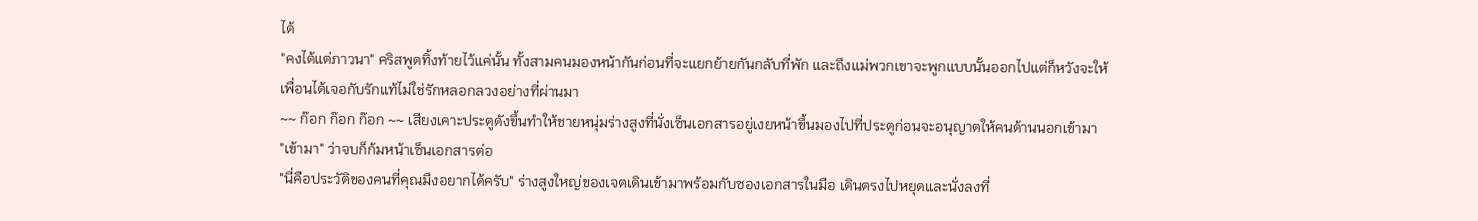ได้
"คงได้แต่ภาวนา" คริสพูดทิ้งท้ายไว้แค่นั้น ทั้งสามคนมองหน้ากันก่อนที่จะแยกย้ายกันกลับที่พัก และถึงแม่พวกเขาจะพูกแบบนั้นออกไปแต่ก็หวังจะให้เพื่อนได้เจอกับรักแท้ไม่ใช่รักหลอกลวงอย่างที่ผ่านมา
~~ ก๊อก ก๊อก ก๊อก ~~ เสียงเคาะประตูดังขึ้นทำให้ชายหนุ่มร่างสูงที่นั่งเซ็นเอกสารอยู่เงยหน้าขึ้นมองไปที่ประตูก่อนจะอนุญาตให้คนด้านนอกเข้ามา
"เข้ามา" ว่าจบก็ก้มหน้าเซ็นเอกสารต่อ
"นี่คือประวัติของคนที่คุณมึงอยากได้ครับ" ร่างสูงใหญ่ของเจตเดินเข้ามาพร้อมกับซองเอกสารในมือ เดินตรงไปหยุดและนั่งลงที่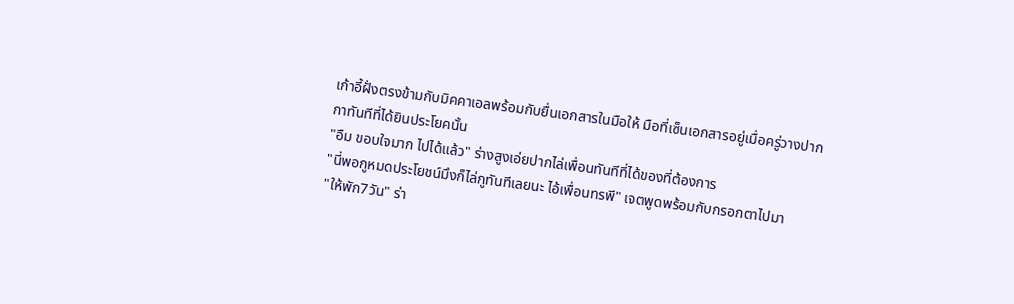เก้าอี้ฝั่งตรงข้ามกับมิคคาเอลพร้อมกับยื่นเอกสารในมือให้ มือที่เซ็นเอกสารอยู่เมื่อครู่วางปากกาทันทีที่ได้ยินประโยคนั้น
"อืม ขอบใจมาก ไปได้แล้ว" ร่างสูงเอ่ยปากไล่เพื่อนทันทีที่ได้ของที่ต้องการ
"นี่พอกูหมดประโยชน์มึงก็ไล่กูทันทีเลยนะ ไอ้เพื่อนทรพี" เจตพูดพร้อมกับกรอกตาไปมา
"ให้พัก7วัน" ร่า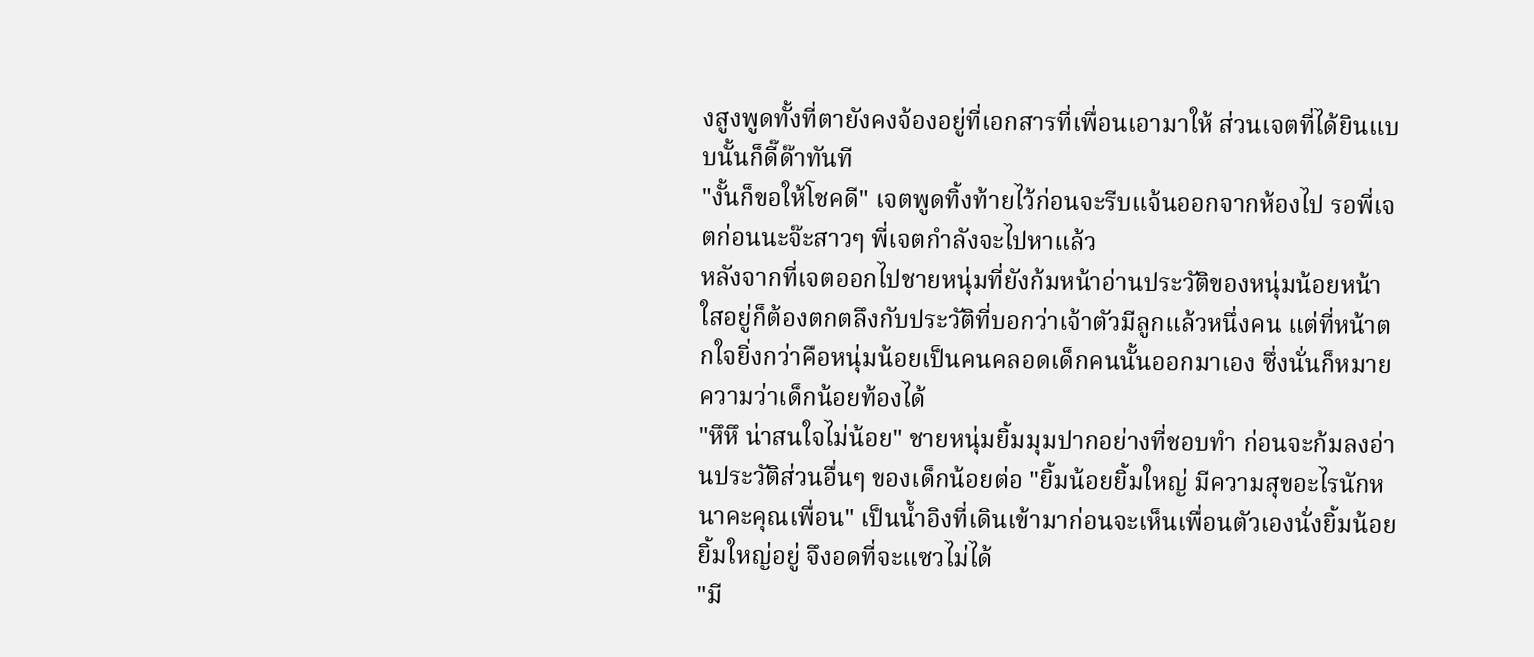งสูงพูดทั้งที่ตายังคงจ้องอยู่ที่เอกสารที่เพื่อนเอามาให้ ส่วนเจตที่ได้ยินแบบนั้นก็ดี๊ด๊าทันที
"งั้นก็ขอให้โชคดี" เจตพูดทิ้งท้ายไว้ก่อนจะรีบแจ้นออกจากห้องไป รอพี่เจตก่อนนะจ๊ะสาวๆ พี่เจตกำลังจะไปหาแล้ว
หลังจากที่เจตออกไปชายหนุ่มที่ยังก้มหน้าอ่านประวัติของหนุ่มน้อยหน้าใสอยู่ก็ต้องตกตลึงกับประวัติที่บอกว่าเจ้าตัวมีลูกแล้วหนึ่งคน แต่ที่หน้าตกใจยิ่งกว่าคือหนุ่มน้อยเป็นคนคลอดเด็กคนนั้นออกมาเอง ซึ่งนั่นก็หมายความว่าเด็กน้อยท้องได้
"หึหึ น่าสนใจไม่น้อย" ชายหนุ่มยิ้มมุมปากอย่างที่ชอบทำ ก่อนจะก้มลงอ่านประวัติส่วนอื่นๆ ของเด็กน้อยต่อ "ยิ้มน้อยยิ้มใหญ่ มีความสุขอะไรนักหนาคะคุณเพื่อน" เป็นน้ำอิงที่เดินเข้ามาก่อนจะเห็นเพื่อนตัวเองนั่งยิ้มน้อยยิ้มใหญ่อยู่ จึงอดที่จะแซวไม่ได้
"มี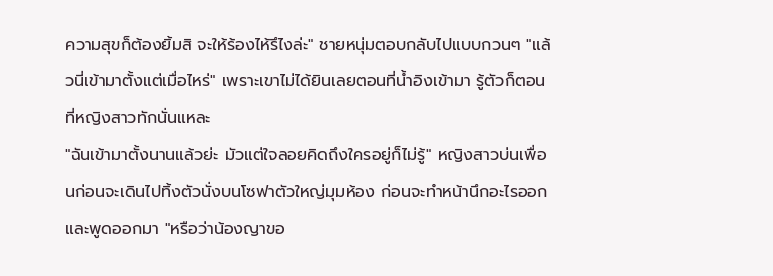ความสุขก็ต้องยิ้มสิ จะให้ร้องไห้รึไงล่ะ" ชายหนุ่มตอบกลับไปแบบกวนๆ "แล้วนี่เข้ามาตั้งแต่เมื่อไหร่" เพราะเขาไม่ได้ยินเลยตอนที่น้ำอิงเข้ามา รู้ตัวก็ตอนที่หญิงสาวทักนั่นแหละ
"ฉันเข้ามาตั้งนานแล้วย่ะ มัวแต่ใจลอยคิดถึงใครอยู่ก็ไม่รู้" หญิงสาวบ่นเพื่อนก่อนจะเดินไปทิ้งตัวนั่งบนโซฟาตัวใหญ่มุมห้อง ก่อนจะทำหน้านึกอะไรออกและพูดออกมา "หรือว่าน้องญาขอ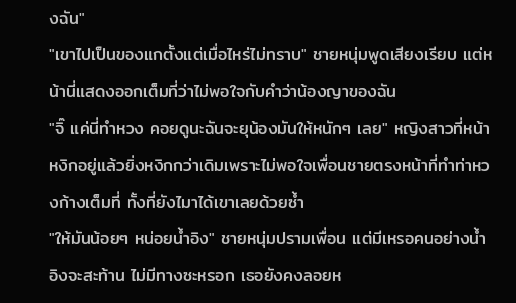งฉัน"
"เขาไปเป็นของแกตั้งแต่เมื่อไหร่ไม่ทราบ" ชายหนุ่มพูดเสียงเรียบ แต่หน้านี่แสดงออกเต็มที่ว่าไม่พอใจกับคำว่าน้องญาของฉัน
"จิ๊ แค่นี่ทำหวง คอยดูนะฉันจะยุน้องมันให้หนักๆ เลย" หญิงสาวที่หน้าหงิกอยู่แล้วยิ่งหงิกกว่าเดิมเพราะไม่พอใจเพื่อนชายตรงหน้าที่ทำท่าหวงก้างเต็มที่ ทั้งที่ยังไมาได้เขาเลยด้วยซ้ำ
"ให้มันน้อยๆ หน่อยน้ำอิง" ชายหนุ่มปรามเพื่อน แต่มีเหรอคนอย่างน้ำอิงจะสะท้าน ไม่มีทางซะหรอก เธอยังคงลอยห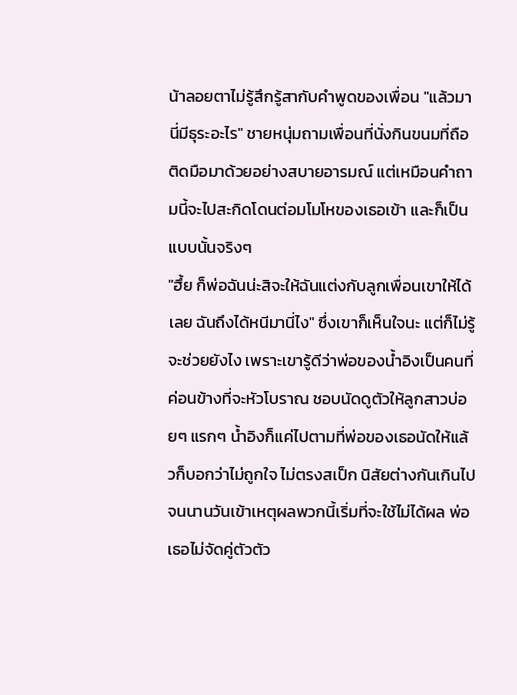น้าลอยตาไม่รู้สึกรู้สากับคำพูดของเพื่อน "แล้วมานี่มีธุระอะไร" ชายหนุ่มถามเพื่อนที่นั่งกินขนมที่ถือติดมือมาด้วยอย่างสบายอารมณ์ แต่เหมือนคำถามนี้จะไปสะกิดโดนต่อมโมโหของเธอเข้า และก็เป็นแบบนั้นจริงๆ
"ฮึ้ย ก็พ่อฉันน่ะสิจะให้ฉันแต่งกับลูกเพื่อนเขาให้ได้เลย ฉันถึงได้หนีมานี่ไง" ซึ่งเขาก็เห็นใจนะ แต่ก็ไม่รู้จะช่วยยังไง เพราะเขารู้ดีว่าพ่อของน้ำอิงเป็นคนที่ค่อนข้างที่จะหัวโบราณ ชอบนัดดูตัวให้ลูกสาวบ่อยๆ แรกๆ น้ำอิงก็แค่ไปตามที่พ่อของเธอนัดให้แล้วก็บอกว่าไม่ถูกใจ ไม่ตรงสเป็ก นิสัยต่างกันเกินไป จนนานวันเข้าเหตุผลพวกนี้เริ่มที่จะใช้ไม่ได้ผล พ่อเธอไม่จัดคู่ตัวตัว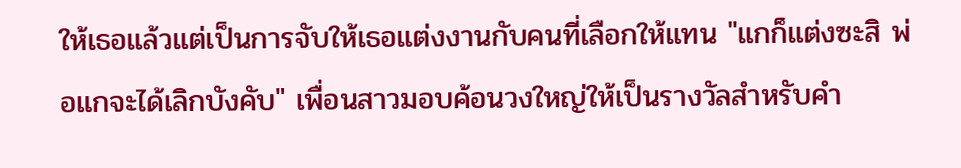ให้เธอแล้วแต่เป็นการจับให้เธอแต่งงานกับคนที่เลือกให้แทน "แกก็แต่งซะสิ พ่อแกจะได้เลิกบังคับ" เพื่อนสาวมอบค้อนวงใหญ่ให้เป็นรางวัลสำหรับคำ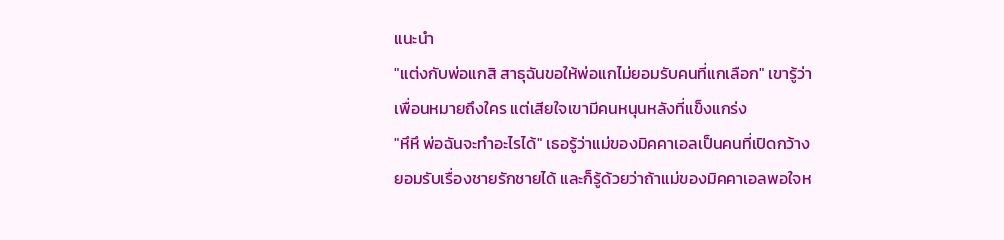แนะนำ
"แต่งกับพ่อแกสิ สาธุฉันขอให้พ่อแกไม่ยอมรับคนที่แกเลือก" เขารู้ว่าเพื่อนหมายถึงใคร แต่เสียใจเขามีคนหนุนหลังที่แข็งแกร่ง
"หึหึ พ่อฉันจะทำอะไรได้" เธอรู้ว่าแม่ของมิคคาเอลเป็นคนที่เปิดกว้าง ยอมรับเรื่องชายรักชายได้ และก็รู้ด้วยว่าถ้าแม่ของมิคคาเอลพอใจห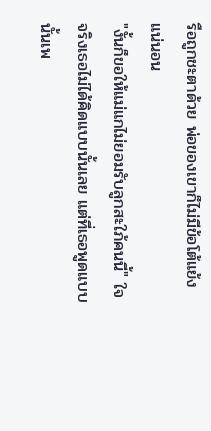รือถูกชะตาด้วย พ่อของเขาก็ไม่มีข้อโต้แย้งแน่นอน
"งั้นก็ขอให้แม่แกไม่ยอมรับลูกสะใภ้คนนี้" ใจจริงเธอไม่ได้คิดแบบนั้นเลย แต่ที่เธอพูดแบบนั้นเพ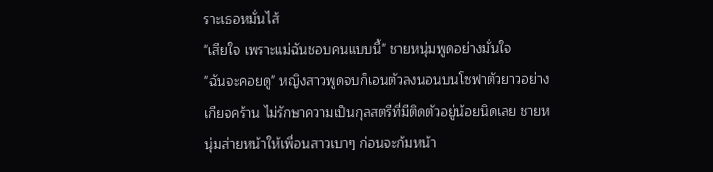ราะเธอหมั่นไส้
"เสียใจ เพราะแม่ฉันชอบคนแบบนี้" ชายหนุ่มพูดอย่างมั่นใจ
"ฉันจะคอยดู" หญิงสาวพูดจบก็เอนตัวลงนอนบนโซฟาตัวยาวอย่างเกียจคร้าน ไม่รักษาความเป็นกุลสตรีที่มีติดตัวอยู่น้อยนิดเลย ชายหนุ่มส่ายหน้าให้เพื่อนสาวเบาๆ ก่อนจะก้มหน้า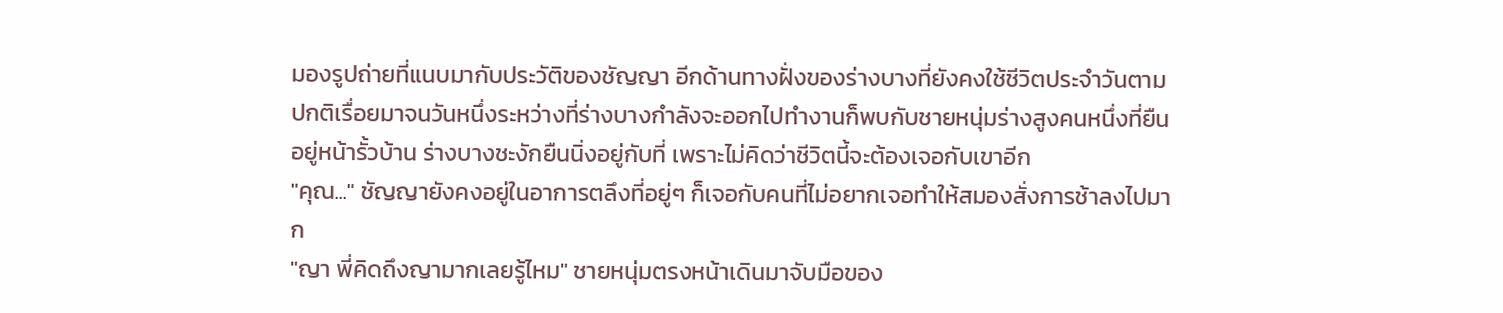มองรูปถ่ายที่แนบมากับประวัติของชัญญา อีกด้านทางฝั่งของร่างบางที่ยังคงใช้ชีวิตประจำวันตามปกติเรื่อยมาจนวันหนึ่งระหว่างที่ร่างบางกำลังจะออกไปทำงานก็พบกับชายหนุ่มร่างสูงคนหนึ่งที่ยืนอยู่หน้ารั้วบ้าน ร่างบางชะงักยืนนิ่งอยู่กับที่ เพราะไม่คิดว่าชีวิตนี้จะต้องเจอกับเขาอีก
"คุณ..." ชัญญายังคงอยู่ในอาการตลึงที่อยู่ๆ ก็เจอกับคนที่ไม่อยากเจอทำให้สมองสั่งการช้าลงไปมาก
"ญา พี่คิดถึงญามากเลยรู้ไหม" ชายหนุ่มตรงหน้าเดินมาจับมือของ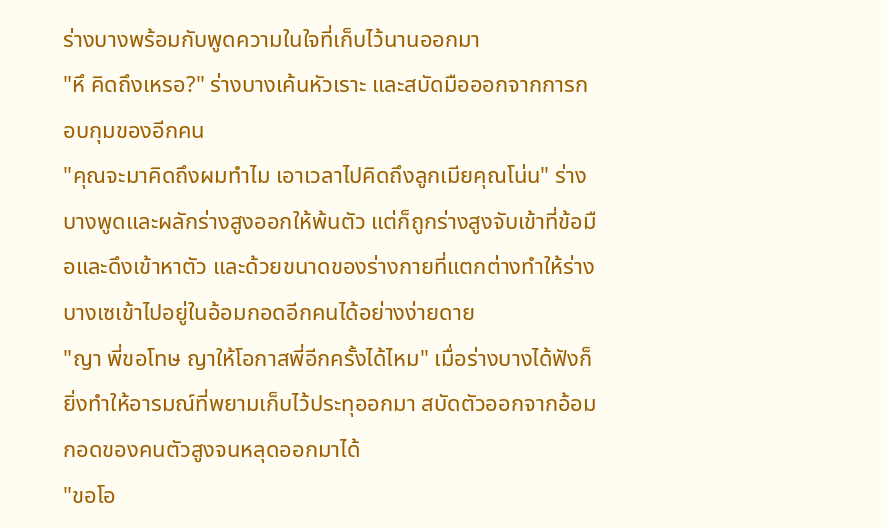ร่างบางพร้อมกับพูดความในใจที่เก็บไว้นานออกมา
"หึ คิดถึงเหรอ?" ร่างบางเค้นหัวเราะ และสบัดมือออกจากการกอบกุมของอีกคน
"คุณจะมาคิดถึงผมทำไม เอาเวลาไปคิดถึงลูกเมียคุณโน่น" ร่างบางพูดและผลักร่างสูงออกให้พ้นตัว แต่ก็ถูกร่างสูงจับเข้าที่ข้อมือและดึงเข้าหาตัว และด้วยขนาดของร่างกายที่แตกต่างทำให้ร่างบางเซเข้าไปอยู่ในอ้อมกอดอีกคนได้อย่างง่ายดาย
"ญา พี่ขอโทษ ญาให้โอกาสพี่อีกครั้งได้ไหม" เมื่อร่างบางได้ฟังก็ยิ่งทำให้อารมณ์ที่พยามเก็บไว้ประทุออกมา สบัดตัวออกจากอ้อมกอดของคนตัวสูงจนหลุดออกมาได้
"ขอโอ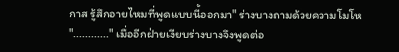กาส รู้สึกอายไหมที่พูดแบบนี้ออกมา" ร่างบางถามด้วยความโมโห
"............" เมื่ออีกฝ่ายเงียบร่างบางจึงพูดต่อ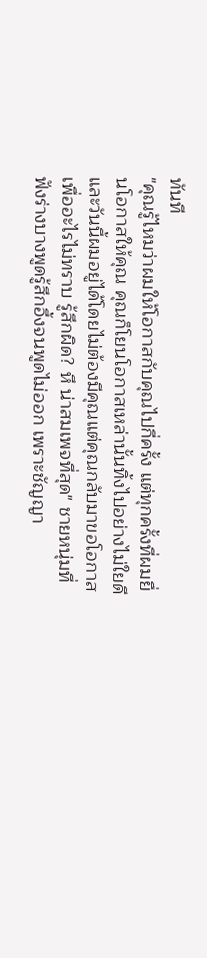ทันที
"คุณรู้ไหมว่าผมให้โอกาสกับคุณไปกี่ครั้ง แต่ทุกครั้งที่ผมยื่นโอกาสให้คุณ คุณก็โยนโอกาสเหล่านั้นทิ้งไปอย่างไม่ใยดี และวันนี้ผมอยู่ได้โดยไม่ต้องมีคุณแต่คุณกลับมาขอโอกาส เพื่ออะไรไม่ทราบ รู้สึกผิด? หึ น่าสมเพจที่สุด" ชายหนุ่มที่ฟังร่างบางพูดรู้สึกอึ้งจนพูดไม่ออก เพราะชัญญา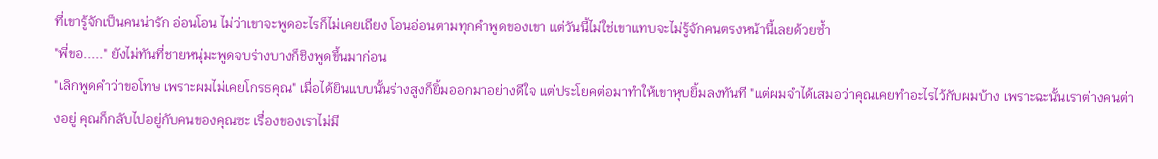ที่เขารู้จักเป็นคนน่ารัก อ่อนโอน ไม่ว่าเขาจะพูดอะไรก็ไม่เคยเถียง โอนอ่อนตามทุกคำพูดของเขา แต่วันนี้ไม่ใช่เขาแทบจะไม่รู้จักคนตรงหน้านี้เลยด้วยซ้ำ
"พี่ขอ....." ยังไม่ทันที่ชายหนุ่มะพูดจบร่างบางก็ชิงพูดขึ้นมาก่อน
"เลิกพูดคำว่าขอโทษ เพราะผมไม่เคยโกรธคุณ" เมื่อได้ยินแบบนั้นร่างสูงก็ยิ้มออกมาอย่างดีใจ แต่ประโยคต่อมาทำให้เขาหุบยิ้มลงทันที "แต่ผมจำได้เสมอว่าคุณเคยทำอะไรไว้กับผมบ้าง เพราะฉะนั้นเราต่างคนต่างอยู่ คุณก็กลับไปอยู่กับคนของคุณซะ เรื่องของเราไม่มี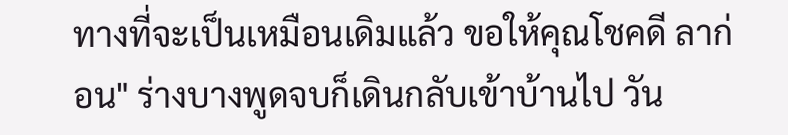ทางที่จะเป็นเหมือนเดิมแล้ว ขอให้คุณโชคดี ลาก่อน" ร่างบางพูดจบก็เดินกลับเข้าบ้านไป วัน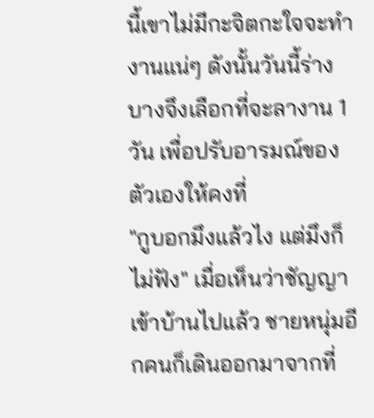นี้เขาไม่มีกะจิตกะใจจะทำงานแน่ๆ ดังนั้นวันนี้ร่างบางจึงเลือกที่จะลางาน 1 วัน เพื่อปรับอารมณ์ของตัวเองให้คงที่
"กูบอกมึงแล้วไง แต่มึงก็ไม่ฟัง" เมื่อเห็นว่าชัญญาเข้าบ้านไปแล้ว ชายหนุ่มอีกคนก็เดินออกมาจากที่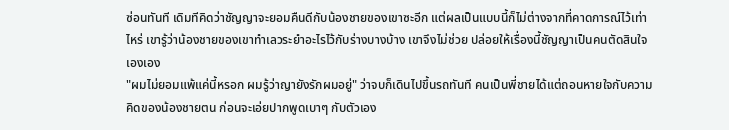ซ่อนทันที เดิมทีคิดว่าชัญญาจะยอมคืนดีกับน้องชายของเขาซะอีก แต่ผลเป็นแบบนี้ก็ไม่ต่างจากที่คาดการณ์ไว้เท่าไหร่ เขารู้ว่าน้องชายของเขาทำเลวระยำอะไรไว้กับร่างบางบ้าง เขาจึงไม่ช่วย ปล่อยให้เรื่องนี้ชัญญาเป็นคนตัดสินใจเองเอง
"ผมไม่ยอมแพ้แค่นี้หรอก ผมรู้ว่าญายังรักผมอยู่" ว่าจบก็เดินไปขึ้นรถทันที คนเป็นพี่ชายได้แต่ถอนหายใจกับความคิดของน้องชายตน ก่อนจะเอ่ยปากพูดเบาๆ กับตัวเอง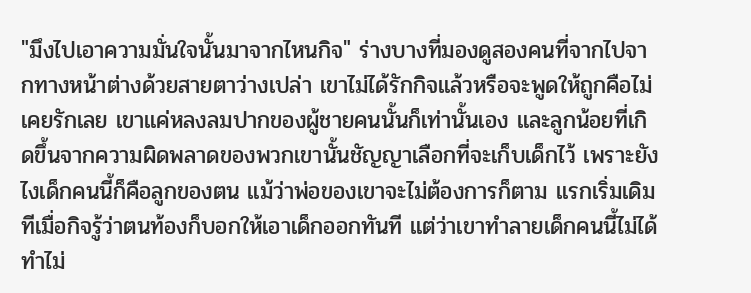"มึงไปเอาความมั่นใจนั้นมาจากไหนกิจ" ร่างบางที่มองดูสองคนที่จากไปจากทางหน้าต่างด้วยสายตาว่างเปล่า เขาไม่ได้รักกิจแล้วหรือจะพูดให้ถูกคือไม่เคยรักเลย เขาแค่หลงลมปากของผู้ชายคนนั้นก็เท่านั้นเอง และลูกน้อยที่เกิดขึ้นจากความผิดพลาดของพวกเขานั้นชัญญาเลือกที่จะเก็บเด็กไว้ เพราะยังไงเด็กคนนี้ก็คือลูกของตน แม้ว่าพ่อของเขาจะไม่ต้องการก็ตาม แรกเริ่มเดิมทีเมื่อกิจรู้ว่าตนท้องก็บอกให้เอาเด็กออกทันที แต่ว่าเขาทำลายเด็กคนนี้ไม่ได้ ทำไม่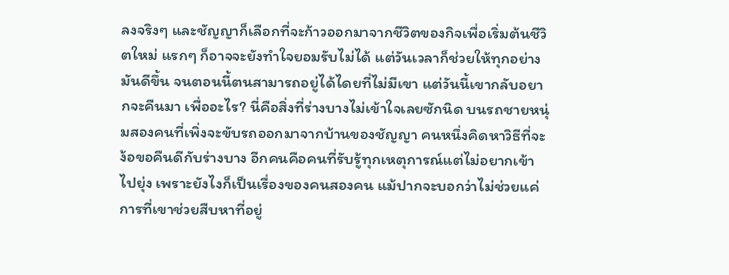ลงจริงๆ และชัญญาก็เลือกที่จะก้าวออกมาจากชีวิตของกิจเพื่อเริ่มต้นชีวิตใหม่ แรกๆ ก็อาจจะยังทำใจยอมรับไม่ได้ แต่วันเวลาก็ช่วยให้ทุกอย่างมันดีขึ้น จนตอนนี้ตนสามารถอยู่ได้ไดยที่ไม่มีเขา แต่วันนี้เขากลับอยากจะคืนมา เพื่ออะไร? นี่คือสิ่งที่ร่างบางไม่เข้าใจเลยซักนิด บนรถชายหนุ่มสองคนที่เพิ่งจะขับรถออกมาจากบ้านของชัญญา คนหนึ่งคิดหาวิธีที่จะง้อขอคืนดีกับร่างบาง อีกคนคือคนที่รับรู้ทุกเหตุการณ์แต่ไม่อยากเข้าไปยุ่ง เพราะยังไงก็เป็นเรื่องของคนสองคน แม้ปากจะบอกว่าไม่ช่วยแค่การที่เขาช่วยสืบหาที่อยู่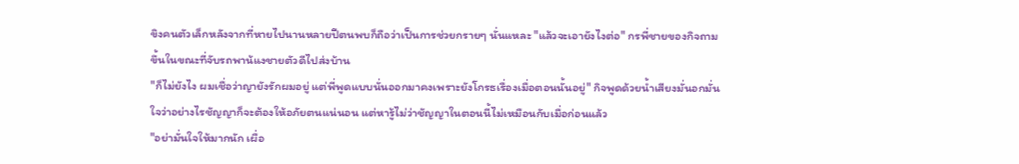ขิงคนตัวเล็กหลังจากที่หายไปนานหลายปีตนพบก็ถือว่าเป็นการช่วยกรายๆ นั่นแหละ "แล้วจะเอายังไงต่อ" กรพี่ชายของกิจถามขึ้นในขณะที่จับรถพาน้แงชายตัวดีไปส่งบ้าน
"ก็ไม่ยังไง ผมเชื่อว่าญายังรักผมอยู่ แต่พี่พูดแบบนั่นออกมาคงเพราะยังโกรธเรื่องเมื่อตอนนั้นอยู่" กิจพูดด้วยน้ำเสียงมั่นอกมั่นใจว่าอย่างไรชัญญาก็จะต้องให้อภัยตนแน่นอน แต่หารู้ไม่ว่าชัญญาในตอนนี้ไม่เหมือนกับเมื่อก่อนแล้ว
"อย่ามั่นใจให้มากนัก เผื่อ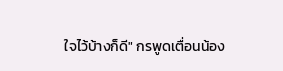ใจไว้บ้างก็ดี" กรพูดเตื่อนน้อง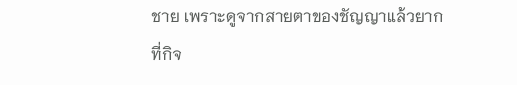ชาย เพราะดูจากสายตาของชัญญาแล้วยากที่กิจ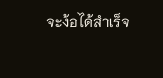จะง้อได้สำเร็จ